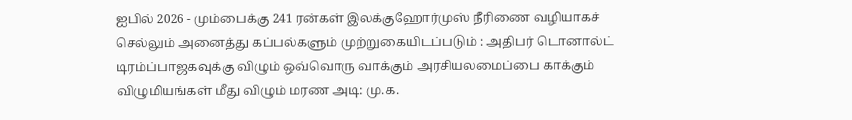ஐபில் 2026 - மும்பைக்கு 241 ரன்கள் இலக்குஹோர்முஸ் நீரிணை வழியாகச் செல்லும் அனைத்து கப்பல்களும் முற்றுகையிடப்படும் : அதிபர் டொனால்ட் டிரம்ப்பாஜகவுக்கு விழும் ஒவ்வொரு வாக்கும் அரசியலமைப்பை காக்கும் விழுமியங்கள் மீது விழும் மரண அடி: மு.க.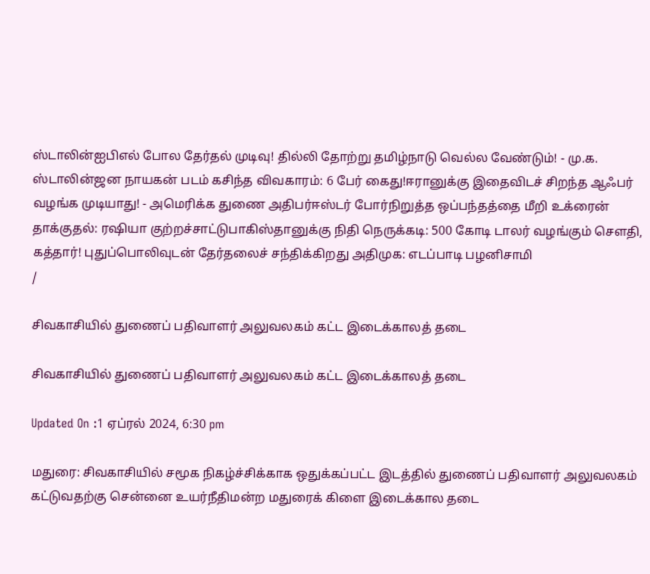ஸ்டாலின்ஐபிஎல் போல தேர்தல் முடிவு! தில்லி தோற்று தமிழ்நாடு வெல்ல வேண்டும்! - மு.க. ஸ்டாலின்ஜன நாயகன் படம் கசிந்த விவகாரம்: 6 பேர் கைது!ஈரானுக்கு இதைவிடச் சிறந்த ஆஃபர் வழங்க முடியாது! - அமெரிக்க துணை அதிபர்ஈஸ்டர் போர்நிறுத்த ஒப்பந்தத்தை மீறி உக்ரைன் தாக்குதல்: ரஷியா குற்றச்சாட்டுபாகிஸ்தானுக்கு நிதி நெருக்கடி: 500 கோடி டாலர் வழங்கும் சௌதி, கத்தார்! புதுப்பொலிவுடன் தேர்தலைச் சந்திக்கிறது அதிமுக: எடப்பாடி பழனிசாமி
/

சிவகாசியில் துணைப் பதிவாளர் அலுவலகம் கட்ட இடைக்காலத் தடை

சிவகாசியில் துணைப் பதிவாளர் அலுவலகம் கட்ட இடைக்காலத் தடை

Updated On :1 ஏப்ரல் 2024, 6:30 pm

மதுரை: சிவகாசியில் சமூக நிகழ்ச்சிக்காக ஒதுக்கப்பட்ட இடத்தில் துணைப் பதிவாளர் அலுவலகம் கட்டுவதற்கு சென்னை உயர்நீதிமன்ற மதுரைக் கிளை இடைக்கால தடை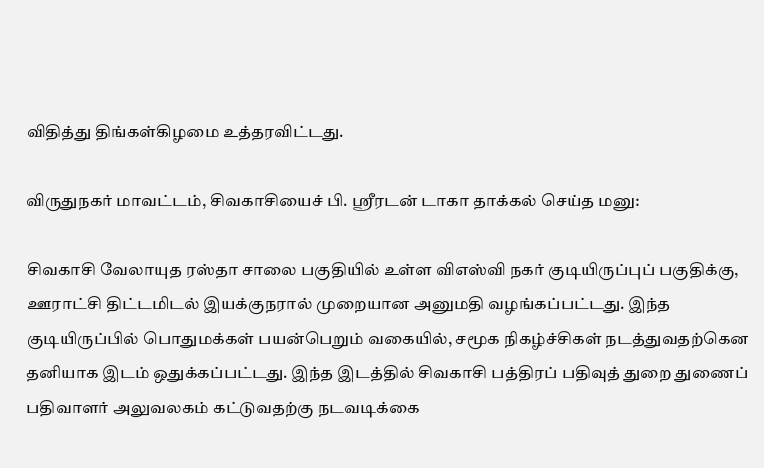விதித்து திங்கள்கிழமை உத்தரவிட்டது.

விருதுநகர் மாவட்டம், சிவகாசியைச் பி. ஸ்ரீரடன் டாகா தாக்கல் செய்த மனு:

சிவகாசி வேலாயுத ரஸ்தா சாலை பகுதியில் உள்ள விஎஸ்வி நகர் குடியிருப்புப் பகுதிக்கு, ஊராட்சி திட்டமிடல் இயக்குநரால் முறையான அனுமதி வழங்கப்பட்டது. இந்த குடியிருப்பில் பொதுமக்கள் பயன்பெறும் வகையில், சமூக நிகழ்ச்சிகள் நடத்துவதற்கென தனியாக இடம் ஒதுக்கப்பட்டது. இந்த இடத்தில் சிவகாசி பத்திரப் பதிவுத் துறை துணைப் பதிவாளர் அலுவலகம் கட்டுவதற்கு நடவடிக்கை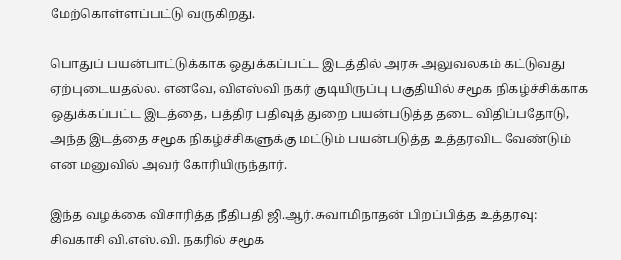மேற்கொள்ளப்பட்டு வருகிறது.

பொதுப் பயன்பாட்டுக்காக ஒதுக்கப்பட்ட இடத்தில் அரசு அலுவலகம் கட்டுவது ஏற்புடையதல்ல. எனவே, விஎஸ்வி நகர் குடியிருப்பு பகுதியில் சமூக நிகழ்ச்சிக்காக ஒதுக்கப்பட்ட இடத்தை, பத்திர பதிவுத் துறை பயன்படுத்த தடை விதிப்பதோடு, அந்த இடத்தை சமூக நிகழ்ச்சிகளுக்கு மட்டும் பயன்படுத்த உத்தரவிட வேண்டும் என மனுவில் அவர் கோரியிருந்தார்.

இந்த வழக்கை விசாரித்த நீதிபதி ஜி.ஆர்.சுவாமிநாதன் பிறப்பித்த உத்தரவு: சிவகாசி வி.எஸ்.வி. நகரில் சமூக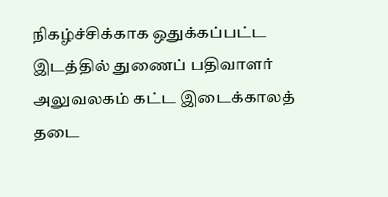நிகழ்ச்சிக்காக ஒதுக்கப்பட்ட இடத்தில் துணைப் பதிவாளர் அலுவலகம் கட்ட இடைக்காலத் தடை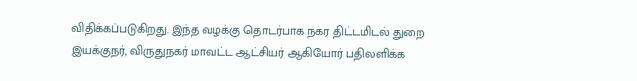விதிக்கப்படுகிறது. இந்த வழக்கு தொடர்பாக நகர திட்டமிடல் துறை இயக்குநர், விருதுநகர் மாவட்ட ஆட்சியர் ஆகியோர் பதிலளிக்க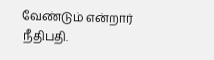வேண்டும் என்றார் நீதிபதி.